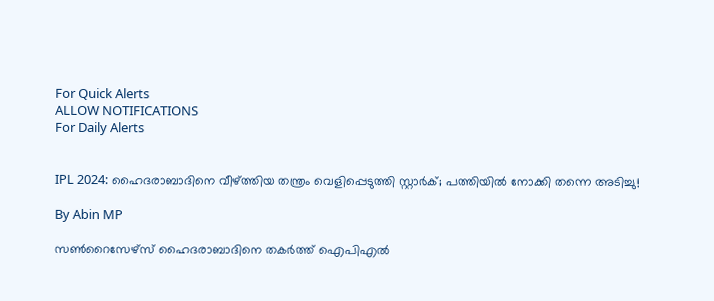For Quick Alerts
ALLOW NOTIFICATIONS
For Daily Alerts


IPL 2024: ഹൈദരാബാദിനെ വീഴ്ത്തിയ തന്ത്രം വെളിപ്പെടുത്തി സ്റ്റാര്‍ക്; പത്തിയില്‍ നോക്കി തന്നെ അടിച്ചു!

By Abin MP

സണ്‍റൈസേഴ്‌സ് ഹൈദരാബാദിനെ തകര്‍ത്ത് ഐപിഎല്‍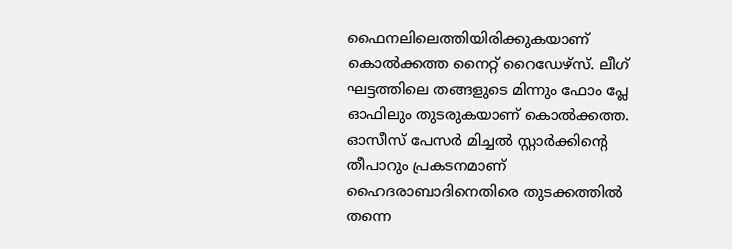ഫൈനലിലെത്തിയിരിക്കുകയാണ് കൊല്‍ക്കത്ത നൈറ്റ് റൈഡേഴ്‌സ്. ലീഗ് ഘട്ടത്തിലെ തങ്ങളുടെ മിന്നും ഫോം പ്ലേ ഓഫിലും തുടരുകയാണ് കൊല്‍ക്കത്ത. ഓസീസ് പേസര്‍ മിച്ചല്‍ സ്റ്റാര്‍ക്കിന്റെ തീപാറും പ്രകടനമാണ് ഹൈദരാബാദിനെതിരെ തുടക്കത്തില്‍ തന്നെ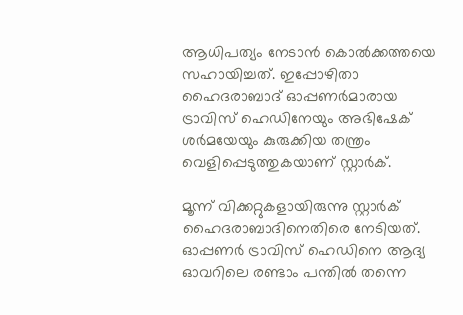ആധിപത്യം നേടാന്‍ കൊല്‍ക്കത്തയെ സഹായിച്ചത്. ഇപ്പോഴിതാ ഹൈദരാബാദ് ഓപ്പണര്‍മാരായ ട്രാവിസ് ഹെഡിനേയും അഭിഷേക് ശര്‍മയേയും കുരുക്കിയ തന്ത്രം വെളിപ്പെടുത്തുകയാണ് സ്റ്റാര്‍ക്.

മൂന്ന് വിക്കറ്റുകളായിരുന്നു സ്റ്റാര്‍ക് ഹൈദരാബാദിനെതിരെ നേടിയത്. ഓപ്പണര്‍ ട്രാവിസ് ഹെഡിനെ ആദ്യ ഓവറിലെ രണ്ടാം പന്തില്‍ തന്നെ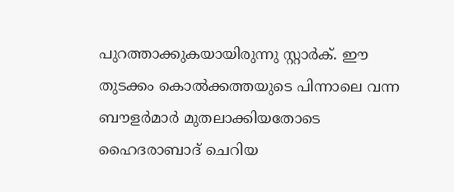പുറത്താക്കുകയായിരുന്നു സ്റ്റാര്‍ക്. ഈ തുടക്കം കൊല്‍ക്കത്തയുടെ പിന്നാലെ വന്ന ബൗളര്‍മാര്‍ മുതലാക്കിയതോടെ ഹൈദരാബാദ് ചെറിയ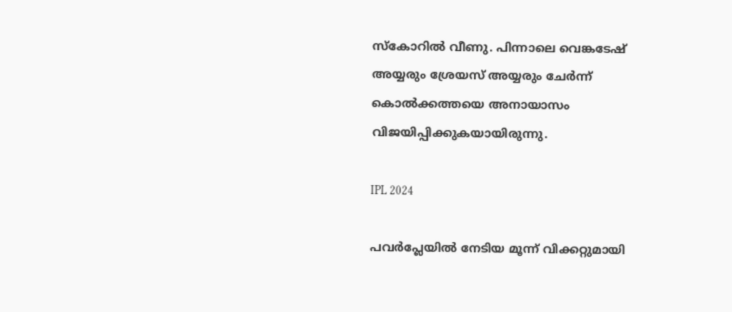സ്‌കോറില്‍ വീണു. പിന്നാലെ വെങ്കടേഷ് അയ്യരും ശ്രേയസ് അയ്യരും ചേര്‍ന്ന് കൊല്‍ക്കത്തയെ അനായാസം വിജയിപ്പിക്കുകയായിരുന്നു.

IPL 2024

പവര്‍പ്ലേയില്‍ നേടിയ മൂന്ന് വിക്കറ്റുമായി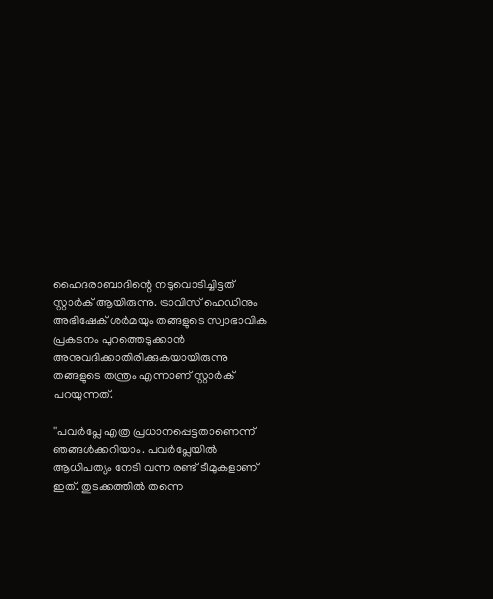ഹൈദരാബാദിന്റെ നടുവൊടിച്ചിട്ടത് സ്റ്റാര്‍ക് ആയിരുന്നു. ട്രാവിസ് ഹെഡിനും അഭിഷേക് ശര്‍മയും തങ്ങളുടെ സ്വാഭാവിക പ്രകടനം പുറത്തെടുക്കാന്‍ അനുവദിക്കാതിരിക്കുകയായിരുന്നു തങ്ങളുടെ തന്ത്രം എന്നാണ് സ്റ്റാര്‍ക് പറയുന്നത്.

''പവര്‍പ്ലേ എത്ര പ്രധാനപ്പെട്ടതാണെന്ന് ഞങ്ങള്‍ക്കറിയാം. പവര്‍പ്ലേയില്‍ ആധിപത്യം നേടി വന്ന രണ്ട് ടീമുകളാണ് ഇത്. തുടക്കത്തില്‍ തന്നെ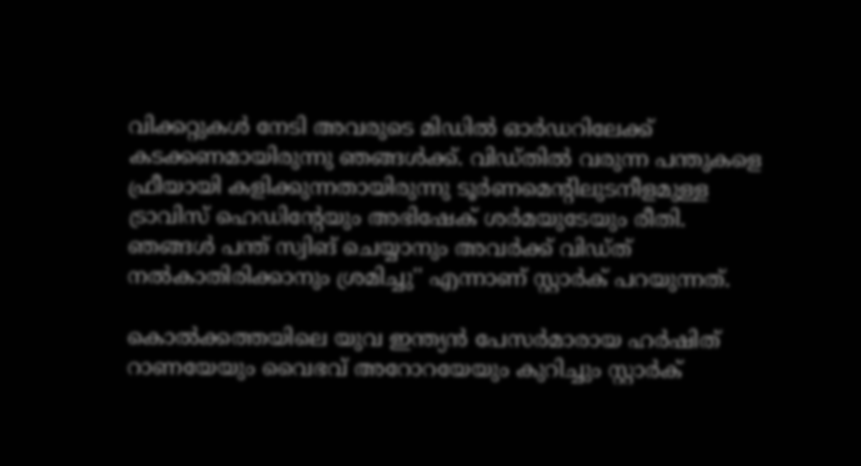വിക്കറ്റുകള്‍ നേടി അവരുടെ മിഡില്‍ ഓര്‍ഡറിലേക്ക് കടക്കണമായിരുന്നു ഞങ്ങള്‍ക്ക്. വിഡ്തില്‍ വരുന്ന പന്തുകളെ ഫ്രീയായി കളിക്കുന്നതായിരുന്നു ടൂര്‍ണമെന്റിലുടനീളമുള്ള ട്രാവിസ് ഹെഡിന്റേയും അഭിഷേക് ശര്‍മയുടേയും രീതി. ഞങ്ങള്‍ പന്ത് സ്വിങ് ചെയ്യാനും അവര്‍ക്ക് വിഡ്ത് നല്‍കാതിരിക്കാനും ശ്രമിച്ചു'' എന്നാണ് സ്റ്റാര്‍ക് പറയുന്നത്.

കൊല്‍ക്കത്തയിലെ യുവ ഇന്ത്യന്‍ പേസര്‍മാരായ ഹര്‍ഷിത് റാണയേയും വൈഭവ് അറോറയേയും കുറിച്ചും സ്റ്റാര്‍ക്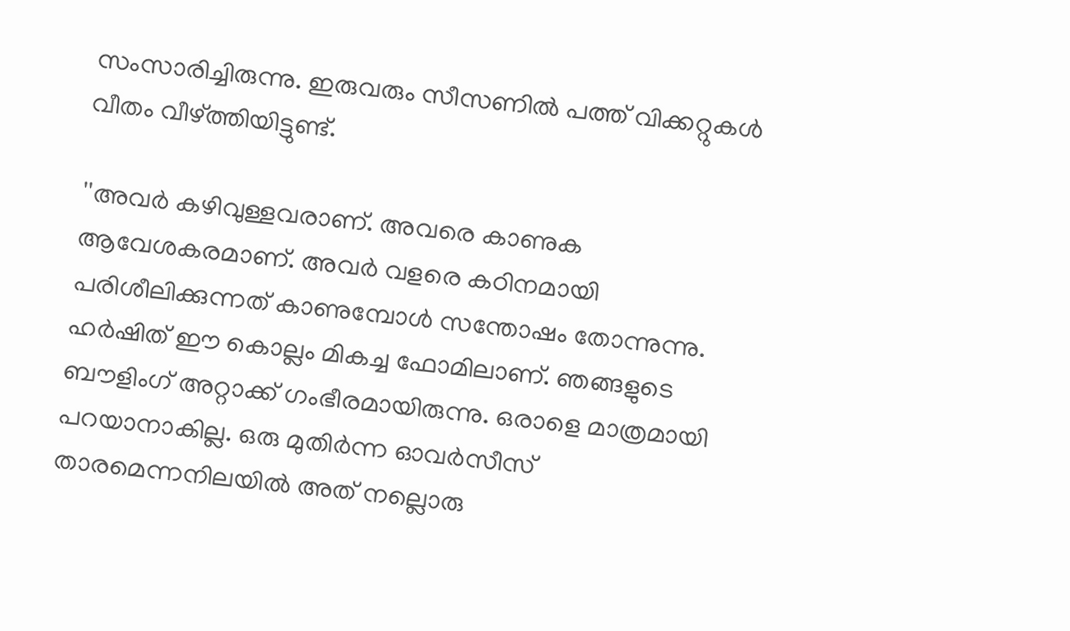സംസാരിച്ചിരുന്നു. ഇരുവരും സീസണില്‍ പത്ത് വിക്കറ്റുകള്‍ വീതം വീഴ്ത്തിയിട്ടുണ്ട്.

''അവര്‍ കഴിവുള്ളവരാണ്. അവരെ കാണുക ആവേശകരമാണ്. അവര്‍ വളരെ കഠിനമായി പരിശീലിക്കുന്നത് കാണുമ്പോള്‍ സന്തോഷം തോന്നുന്നു. ഹര്‍ഷിത് ഈ കൊല്ലം മികച്ച ഫോമിലാണ്. ഞങ്ങളുടെ ബൗളിംഗ് അറ്റാക്ക് ഗംഭീരമായിരുന്നു. ഒരാളെ മാത്രമായി പറയാനാകില്ല. ഒരു മുതിര്‍ന്ന ഓവര്‍സീസ് താരമെന്നനിലയില്‍ അത് നല്ലൊരു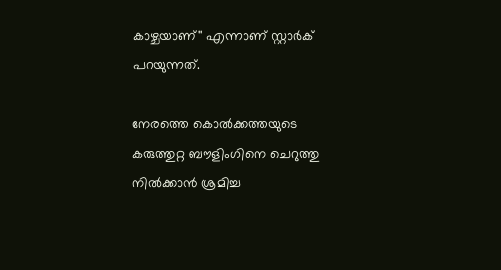കാഴ്ചയാണ്'' എന്നാണ് സ്റ്റാര്‍ക് പറയുന്നത്.

നേരത്തെ കൊല്‍ക്കത്തയുടെ കരുത്തുറ്റ ബൗളിംഗിനെ ചെറുത്തു നില്‍ക്കാന്‍ ശ്രമിച്ച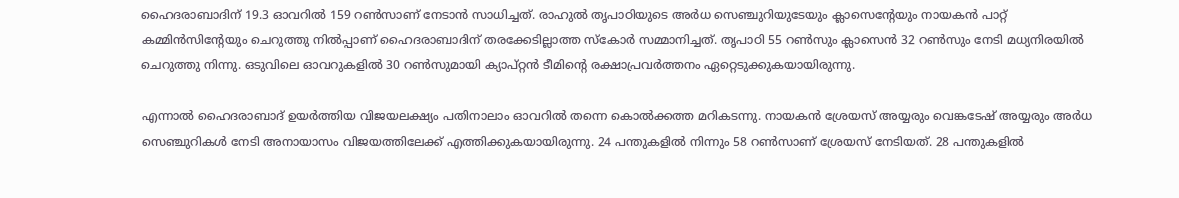ഹൈദരാബാദിന് 19.3 ഓവറില്‍ 159 റണ്‍സാണ് നേടാന്‍ സാധിച്ചത്. രാഹുല്‍ തൃപാഠിയുടെ അര്‍ധ സെഞ്ചുറിയുടേയും ക്ലാസെന്റേയും നായകന്‍ പാറ്റ് കമ്മിന്‍സിന്റേയും ചെറുത്തു നില്‍പ്പാണ് ഹൈദരാബാദിന് തരക്കേടില്ലാത്ത സ്‌കോര്‍ സമ്മാനിച്ചത്. തൃപാഠി 55 റണ്‍സും ക്ലാസെന്‍ 32 റണ്‍സും നേടി മധ്യനിരയില്‍ ചെറുത്തു നിന്നു. ഒടുവിലെ ഓവറുകളില്‍ 30 റണ്‍സുമായി ക്യാപ്റ്റന്‍ ടീമിന്റെ രക്ഷാപ്രവര്‍ത്തനം ഏറ്റെടുക്കുകയായിരുന്നു.

എന്നാല്‍ ഹൈദരാബാദ് ഉയര്‍ത്തിയ വിജയലക്ഷ്യം പതിനാലാം ഓവറില്‍ തന്നെ കൊല്‍ക്കത്ത മറികടന്നു. നായകന്‍ ശ്രേയസ് അയ്യരും വെങ്കടേഷ് അയ്യരും അര്‍ധ സെഞ്ചുറികള്‍ നേടി അനായാസം വിജയത്തിലേക്ക് എത്തിക്കുകയായിരുന്നു. 24 പന്തുകളില്‍ നിന്നും 58 റണ്‍സാണ് ശ്രേയസ് നേടിയത്. 28 പന്തുകളില്‍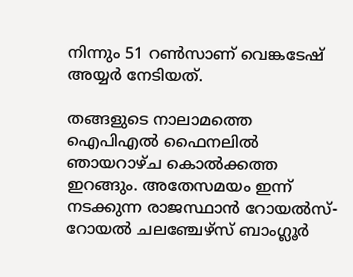നിന്നും 51 റണ്‍സാണ് വെങ്കടേഷ് അയ്യര്‍ നേടിയത്.

തങ്ങളുടെ നാലാമത്തെ ഐപിഎല്‍ ഫൈനലില്‍ ഞായറാഴ്ച കൊല്‍ക്കത്ത ഇറങ്ങും. അതേസമയം ഇന്ന് നടക്കുന്ന രാജസ്ഥാന്‍ റോയല്‍സ്-റോയല്‍ ചലഞ്ചേഴ്‌സ് ബാംഗ്ലൂര്‍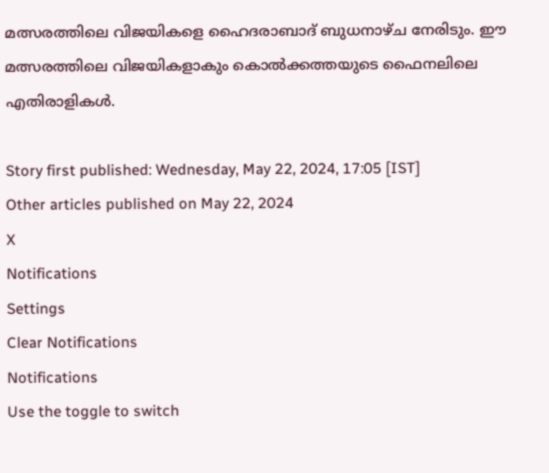മത്സരത്തിലെ വിജയികളെ ഹൈദരാബാദ് ബുധനാഴ്ച നേരിടും. ഈ മത്സരത്തിലെ വിജയികളാകും കൊല്‍ക്കത്തയുടെ ഫൈനലിലെ എതിരാളികള്‍.

Story first published: Wednesday, May 22, 2024, 17:05 [IST]
Other articles published on May 22, 2024
X
Notifications
Settings
Clear Notifications
Notifications
Use the toggle to switch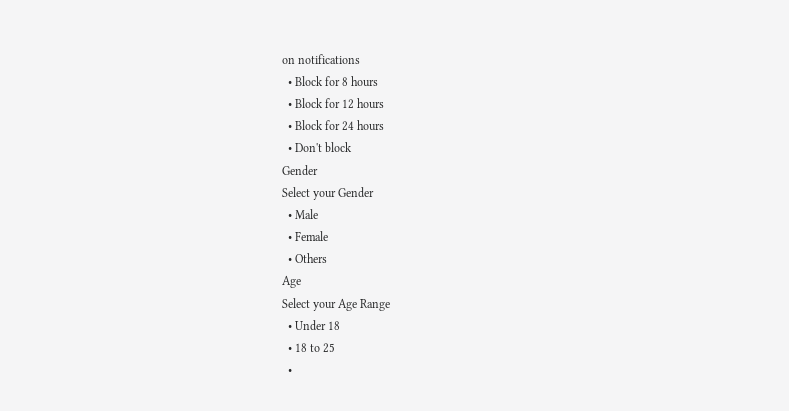on notifications
  • Block for 8 hours
  • Block for 12 hours
  • Block for 24 hours
  • Don't block
Gender
Select your Gender
  • Male
  • Female
  • Others
Age
Select your Age Range
  • Under 18
  • 18 to 25
  •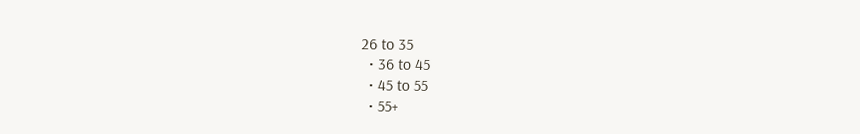26 to 35
  • 36 to 45
  • 45 to 55
  • 55+